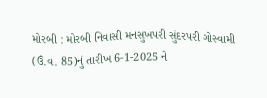મોરબી : મોરબી નિવાસી મનસુખપરી સુંદરપરી ગોસ્વામી (ઉં.વ. 85)નું તારીખ 6-1-2025 ને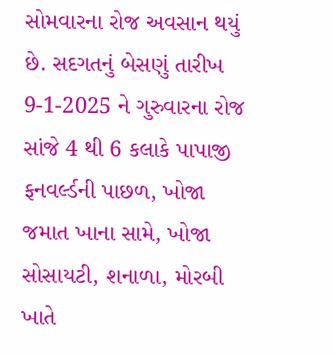સોમવારના રોજ અવસાન થયું છે. સદગતનું બેસણું તારીખ 9-1-2025 ને ગુરુવારના રોજ સાંજે 4 થી 6 કલાકે પાપાજી ફનવર્લ્ડની પાછળ, ખોજા જમાત ખાના સામે, ખોજા સોસાયટી, શનાળા, મોરબી ખાતે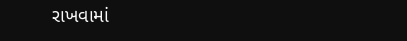રાખવામાં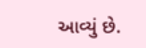આવ્યું છે.